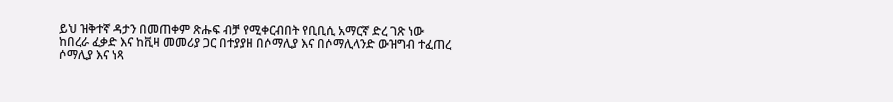ይህ ዝቅተኛ ዳታን በመጠቀም ጽሑፍ ብቻ የሚቀርብበት የቢቢሲ አማርኛ ድረ ገጽ ነው
ከበረራ ፈቃድ እና ከቪዛ መመሪያ ጋር በተያያዘ በሶማሊያ እና በሶማሊላንድ ውዝግብ ተፈጠረ
ሶማሊያ እና ነጻ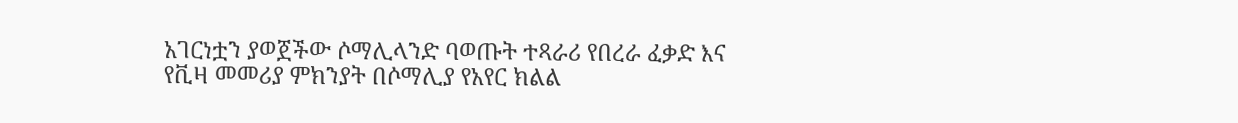አገርነቷን ያወጀችው ሶማሊላንድ ባወጡት ተጻራሪ የበረራ ፈቃድ እና የቪዛ መመሪያ ምክንያት በሶማሊያ የአየር ክልል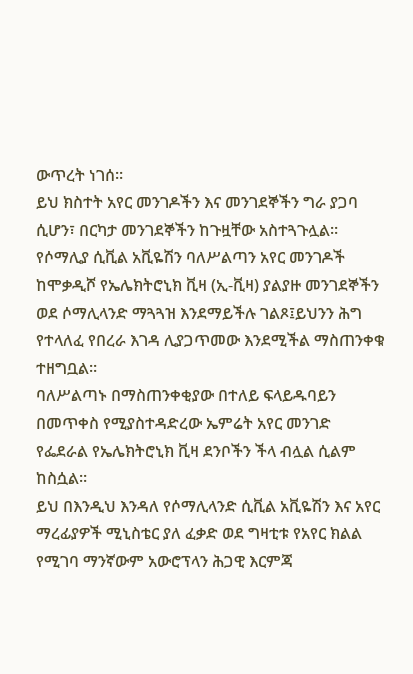ውጥረት ነገሰ።
ይህ ክስተት አየር መንገዶችን እና መንገደኞችን ግራ ያጋባ ሲሆን፣ በርካታ መንገደኞችን ከጉዟቸው አስተጓጉሏል።
የሶማሊያ ሲቪል አቪዬሽን ባለሥልጣን አየር መንገዶች ከሞቃዲሾ የኤሌክትሮኒክ ቪዛ (ኢ-ቪዛ) ያልያዙ መንገደኞችን ወደ ሶማሊላንድ ማጓጓዝ እንደማይችሉ ገልጾ፤ይህንን ሕግ የተላለፈ የበረራ እገዳ ሊያጋጥመው እንደሚችል ማስጠንቀቁ ተዘግቧል።
ባለሥልጣኑ በማስጠንቀቂያው በተለይ ፍላይዱባይን በመጥቀስ የሚያስተዳድረው ኤምሬት አየር መንገድ የፌደራል የኤሌክትሮኒክ ቪዛ ደንቦችን ችላ ብሏል ሲልም ከስሷል።
ይህ በእንዲህ እንዳለ የሶማሊላንድ ሲቪል አቪዬሽን እና አየር ማረፊያዎች ሚኒስቴር ያለ ፈቃድ ወደ ግዛቲቱ የአየር ክልል የሚገባ ማንኛውም አውሮፕላን ሕጋዊ እርምጃ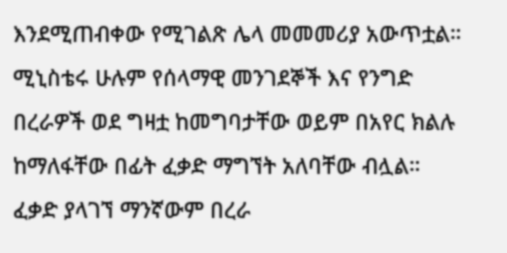እንደሚጠብቀው የሚገልጽ ሌላ መመመሪያ አውጥቷል።
ሚኒስቴሩ ሁሉም የሰላማዊ መንገደኞች እና የንግድ በረራዎች ወደ ግዛቷ ከመግባታቸው ወይም በአየር ክልሉ ከማለፋቸው በፊት ፈቃድ ማግኘት አለባቸው ብሏል።
ፈቃድ ያላገኘ ማንኛውም በረራ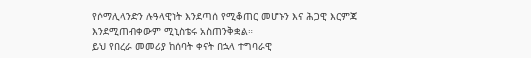የሶማሊላንድን ሉዓላዊነት እንደጣሰ የሚቆጠር መሆኑን እና ሕጋዊ እርምጃ እንደሚጠብቀውም ሚኒስቴሩ አስጠንቅቋል።
ይህ የበረራ መመሪያ ከሰባት ቀናት በኋላ ተግባራዊ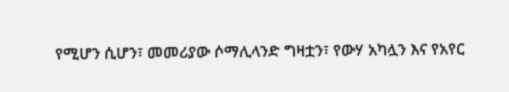የሚሆን ሲሆን፣ መመሪያው ሶማሊላንድ ግዛቷን፣ የውሃ አካሏን እና የአየር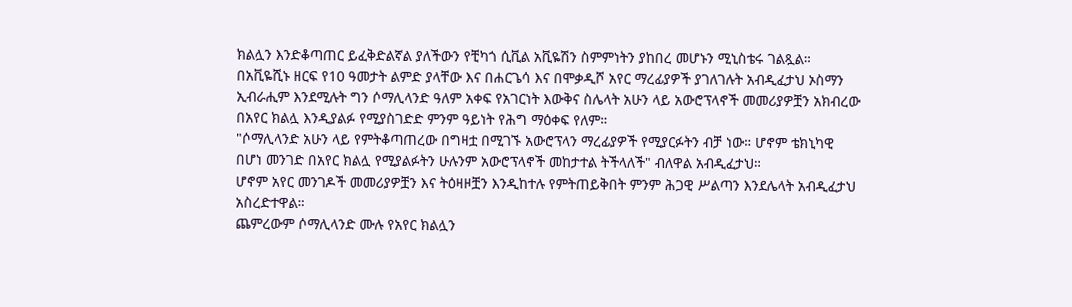ክልሏን እንድቆጣጠር ይፈቅድልኛል ያለችውን የቺካጎ ሲቪል አቪዬሽን ስምምነትን ያከበረ መሆኑን ሚኒስቴሩ ገልጿል።
በአቪዬሺኑ ዘርፍ የ10 ዓመታት ልምድ ያላቸው እና በሐርጌሳ እና በሞቃዲሾ አየር ማረፊያዎች ያገለገሉት አብዲፈታህ ኦስማን ኢብራሒም እንደሚሉት ግን ሶማሊላንድ ዓለም አቀፍ የአገርነት እውቅና ስሌላት አሁን ላይ አውሮፕላኖች መመሪያዎቿን አክብረው በአየር ክልሏ እንዲያልፉ የሚያስገድድ ምንም ዓይነት የሕግ ማዕቀፍ የለም።
"ሶማሊላንድ አሁን ላይ የምትቆጣጠረው በግዛቷ በሚገኙ አውሮፕላን ማረፊያዎች የሚያርፉትን ብቻ ነው። ሆኖም ቴክኒካዊ በሆነ መንገድ በአየር ክልሏ የሚያልፉትን ሁሉንም አውሮፕላኖች መከታተል ትችላለች" ብለዋል አብዲፈታህ።
ሆኖም አየር መንገዶች መመሪያዎቿን እና ትዕዛዞቿን እንዲከተሉ የምትጠይቅበት ምንም ሕጋዊ ሥልጣን እንደሌላት አብዲፈታህ አስረድተዋል።
ጨምረውም ሶማሊላንድ ሙሉ የአየር ክልሏን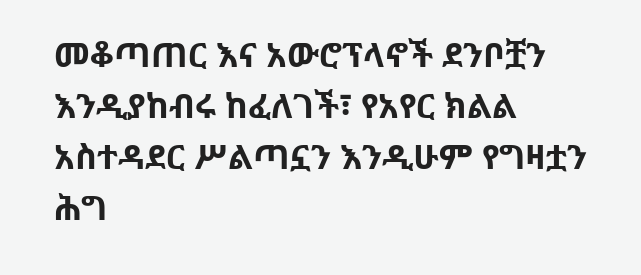መቆጣጠር እና አውሮፕላኖች ደንቦቿን እንዲያከብሩ ከፈለገች፣ የአየር ክልል አስተዳደር ሥልጣኗን እንዲሁም የግዛቷን ሕግ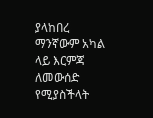ያላከበረ ማንኛውም አካል ላይ እርምጃ ለመውሰድ የሚያስችላት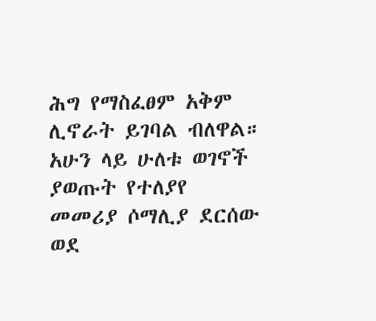ሕግ የማስፈፀም አቅም ሊኖራት ይገባል ብለዋል።
አሁን ላይ ሁለቱ ወገኖች ያወጡት የተለያየ መመሪያ ሶማሊያ ደርሰው ወደ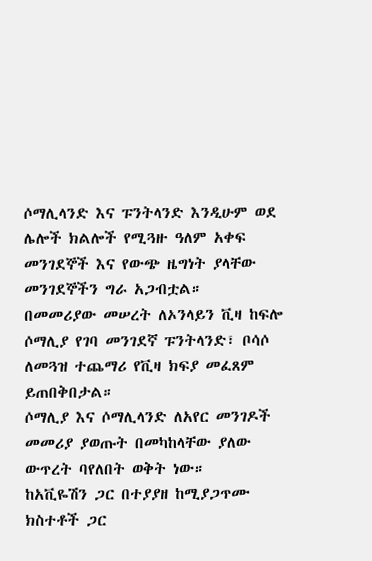ሶማሊላንድ እና ፑንትላንድ እንዲሁም ወደ ሌሎች ክልሎች የሚጓዙ ዓለም አቀፍ መንገደኞች እና የውጭ ዜግነት ያላቸው መንገደኞችን ግራ አጋብቷል።
በመመሪያው መሠረት ለኦንላይን ቪዛ ከፍሎ ሶማሊያ የገባ መንገደኛ ፑንትላንድ፣ ቦሳሶ ለመጓዝ ተጨማሪ የቪዛ ክፍያ መፈጸም ይጠበቅበታል።
ሶማሊያ እና ሶማሊላንድ ለአየር መንገዶች መመሪያ ያወጡት በመካከላቸው ያለው ውጥረት ባየለበት ወቅት ነው።
ከአቪዬሽን ጋር በተያያዘ ከሚያጋጥሙ ክስተቶች ጋር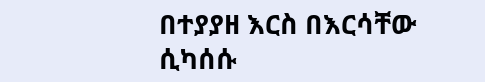በተያያዘ እርስ በእርሳቸው ሲካሰሱ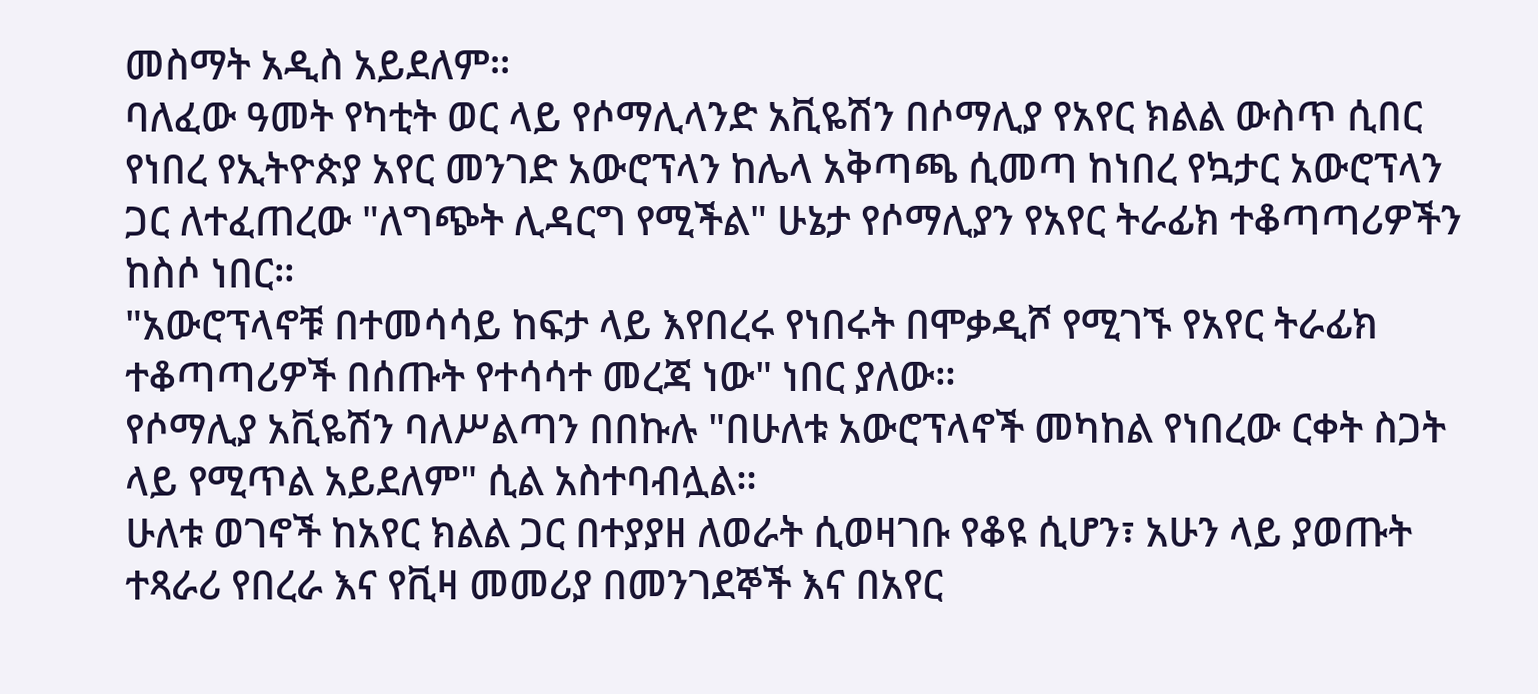መስማት አዲስ አይደለም።
ባለፈው ዓመት የካቲት ወር ላይ የሶማሊላንድ አቪዬሽን በሶማሊያ የአየር ክልል ውስጥ ሲበር የነበረ የኢትዮጵያ አየር መንገድ አውሮፕላን ከሌላ አቅጣጫ ሲመጣ ከነበረ የኳታር አውሮፕላን ጋር ለተፈጠረው "ለግጭት ሊዳርግ የሚችል" ሁኔታ የሶማሊያን የአየር ትራፊክ ተቆጣጣሪዎችን ከስሶ ነበር።
"አውሮፕላኖቹ በተመሳሳይ ከፍታ ላይ እየበረሩ የነበሩት በሞቃዲሾ የሚገኙ የአየር ትራፊክ ተቆጣጣሪዎች በሰጡት የተሳሳተ መረጃ ነው" ነበር ያለው።
የሶማሊያ አቪዬሽን ባለሥልጣን በበኩሉ "በሁለቱ አውሮፕላኖች መካከል የነበረው ርቀት ስጋት ላይ የሚጥል አይደለም" ሲል አስተባብሏል።
ሁለቱ ወገኖች ከአየር ክልል ጋር በተያያዘ ለወራት ሲወዛገቡ የቆዩ ሲሆን፣ አሁን ላይ ያወጡት ተጻራሪ የበረራ እና የቪዛ መመሪያ በመንገደኞች እና በአየር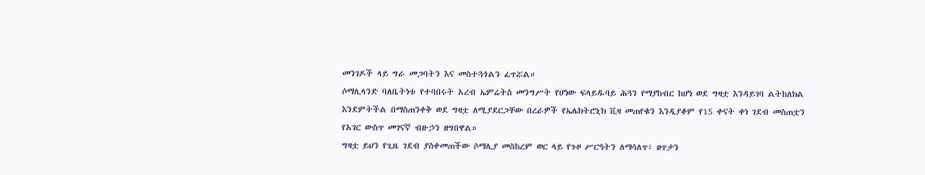መንገዶች ላይ ግራ መጋባትን እና መስተጓጎልን ፈጥሯል።
ሶማሊላንድ ባለቤትነቱ የተባበሩት አረብ ኤምሬትስ መንግሥት የሆነው ፍላይዱባይ ሕጓን የማያከብር ከሆነ ወደ ግዛቷ እንዳይገባ ልትከለክል እንደምትችል በማስጠንቀቅ ወደ ግዛቷ ለሚያደርጋቸው በረራዎች የኤሌክትሮኒክ ቪዛ መጠየቁን እንዲያቆም የ15 ቀናት ቀነ ገደብ መስጠቷን የአገር ውስጥ መገናኛ ብዙኃን ዘግበዋል።
ግዛቷ ይህን የጊዜ ገደብ ያስቀመጠችው ሶማሊያ መስከረም ወር ላይ የጉዞ ሥርዓትን ለማሳለጥ፣ ፀጥታን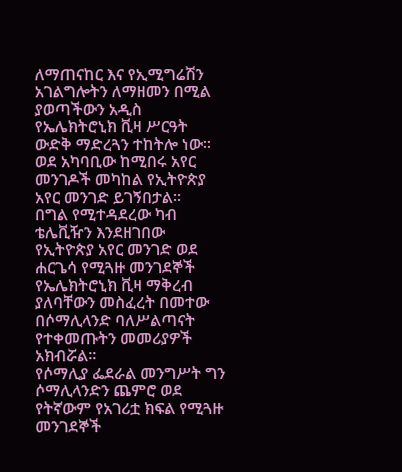ለማጠናከር እና የኢሚግሬሽን አገልግሎትን ለማዘመን በሚል ያወጣችውን አዲስ የኤሌክትሮኒክ ቪዛ ሥርዓት ውድቅ ማድረጓን ተከትሎ ነው።
ወደ አካባቢው ከሚበሩ አየር መንገዶች መካከል የኢትዮጵያ አየር መንገድ ይገኝበታል።
በግል የሚተዳደረው ካብ ቴሌቪዥን እንደዘገበው የኢትዮጵያ አየር መንገድ ወደ ሐርጌሳ የሚጓዙ መንገደኞች የኤሌክትሮኒክ ቪዛ ማቅረብ ያለባቸውን መስፈረት በመተው በሶማሊላንድ ባለሥልጣናት የተቀመጡትን መመሪያዎች አክብሯል።
የሶማሊያ ፌደራል መንግሥት ግን ሶማሊላንድን ጨምሮ ወደ የትኛውም የአገሪቷ ክፍል የሚጓዙ መንገደኞች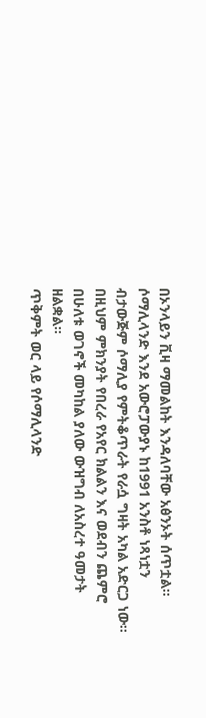በኦንላይን ቪዛ ማመልከት እንዳለባቸው አፅንኦት ሰጥቷል።
ሶማሊላንድ እንደ አውሮፓውያኑ ከ1991 አንስቶ ነጻነቷን ብታውጅም ሶማሊያ የምትቆጥራት የራሷ ግዛት አካል አድርጋ ነው።
በዚህም ምክንያት የበረራ የአየር ክልልን እና ወደብን ጨምሮ በሁለቱ ወገኖች መካከል ያለው ውዝግብ ለአስረተ ዓመታት ዘልቋል።
ጥቅምት ወር ላይ የሶማሊላንድ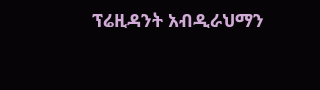ፕሬዚዳንት አብዲራህማን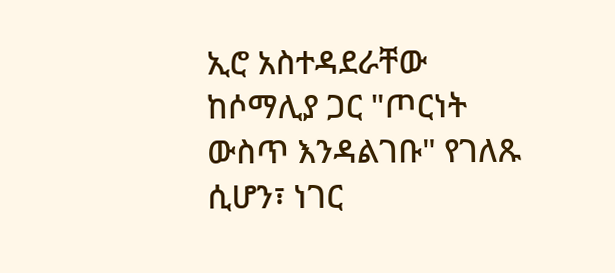ኢሮ አስተዳደራቸው ከሶማሊያ ጋር "ጦርነት ውስጥ እንዳልገቡ" የገለጹ ሲሆን፣ ነገር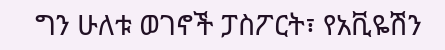ግን ሁለቱ ወገኖች ፓስፖርት፣ የአቪዬሽን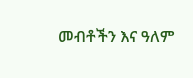መብቶችን እና ዓለም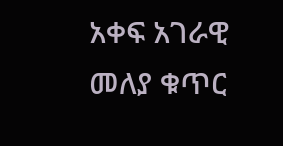አቀፍ አገራዊ መለያ ቁጥር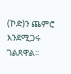(ኮድ)ን ጨምሮ እንደሚጋሩ ገልጸዋል።